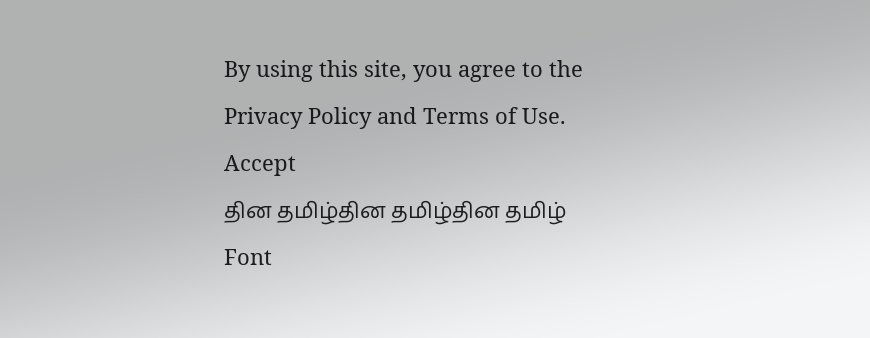By using this site, you agree to the Privacy Policy and Terms of Use.
Accept
தின தமிழ்தின தமிழ்தின தமிழ்
Font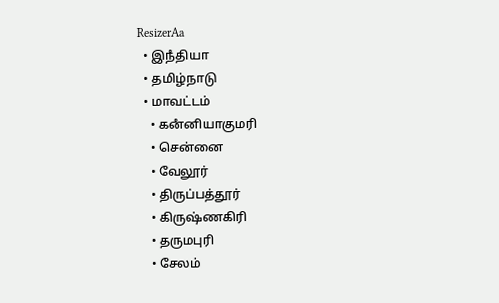ResizerAa
  • இநஂதியா
  • தமிழ்நாடு
  • மாவட்டம்
    • கனஂனியாகுமரி
    • சென்னை
    • வேலூர்
    • திருப்பத்தூர்
    • கிருஷ்ணகிரி
    • தருமபுரி
    • சேலம்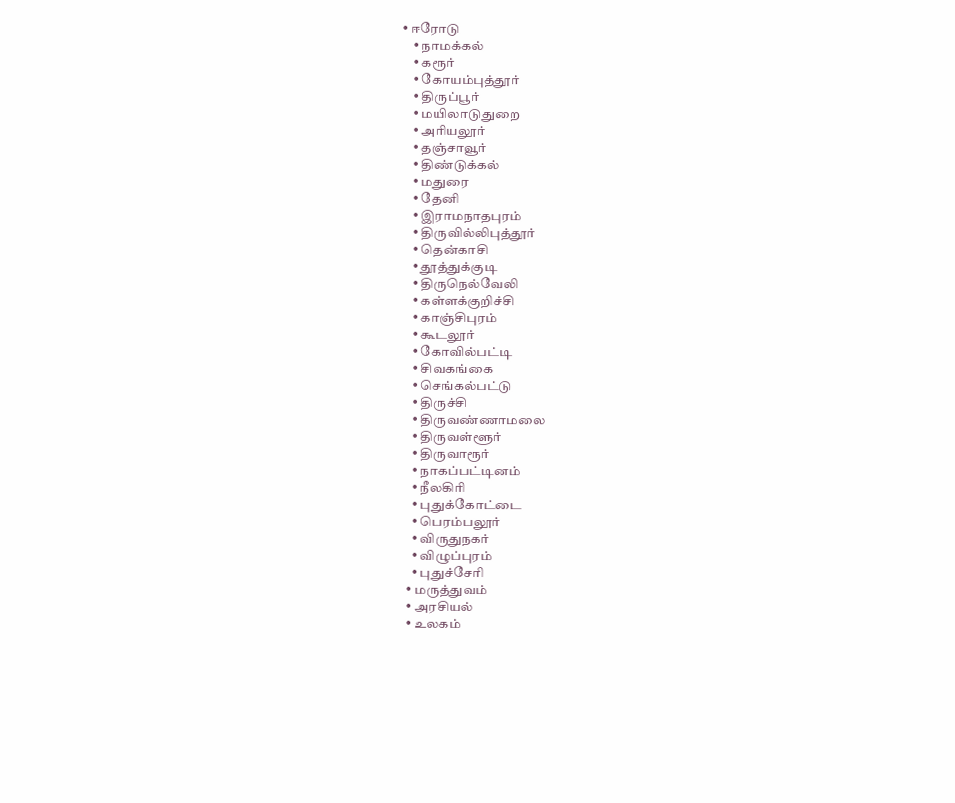• ஈரோடு
    • நாமக்கல்
    • கரூர்
    • கோயம்புத்தூர்
    • திருப்பூர்
    • மயிலாடுதுறை
    • அரியலூர்
    • தஞ்சாவூர்
    • திண்டுக்கல்
    • மதுரை
    • தேனி
    • இராமநாதபுரம்
    • திருவில்லிபுத்தூர்
    • தென்காசி
    • தூத்துக்குடி
    • திருநெல்வேலி
    • கள்ளக்குறிச்சி
    • காஞ்சிபுரம்
    • கூடலூர்
    • கோவில்பட்டி
    • சிவகங்கை
    • செங்கல்பட்டு
    • திருச்சி
    • திருவண்ணாமலை
    • திருவள்ளூர்
    • திருவாரூர்
    • நாகப்பட்டினம்
    • நீலகிரி
    • புதுக்கோட்டை
    • பெரம்பலூர்
    • விருதுநகர்
    • விழுப்புரம்
    • புதுச்சேரி
  • மருத்துவம்
  • அரசியல்
  • உலகம்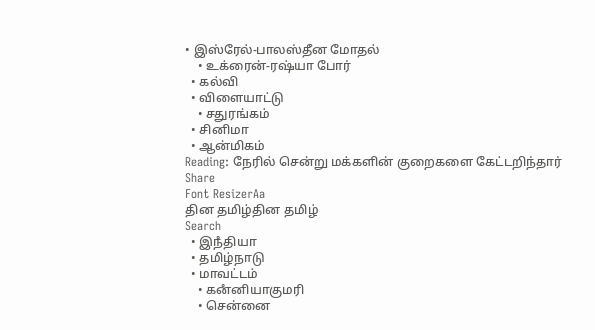• இஸ்ரேல்-பாலஸ்தீன மோதல்
    • உக்ரைன்-ரஷ்யா போர்
  • கல்வி
  • விளையாட்டு
    • சதுரங்கம்
  • சினிமா
  • ஆன்மிகம்
Reading: நேரில் சென்று மக்களின் குறைகளை கேட்டறிந்தார்
Share
Font ResizerAa
தின தமிழ்தின தமிழ்
Search
  • இநஂதியா
  • தமிழ்நாடு
  • மாவட்டம்
    • கனஂனியாகுமரி
    • சென்னை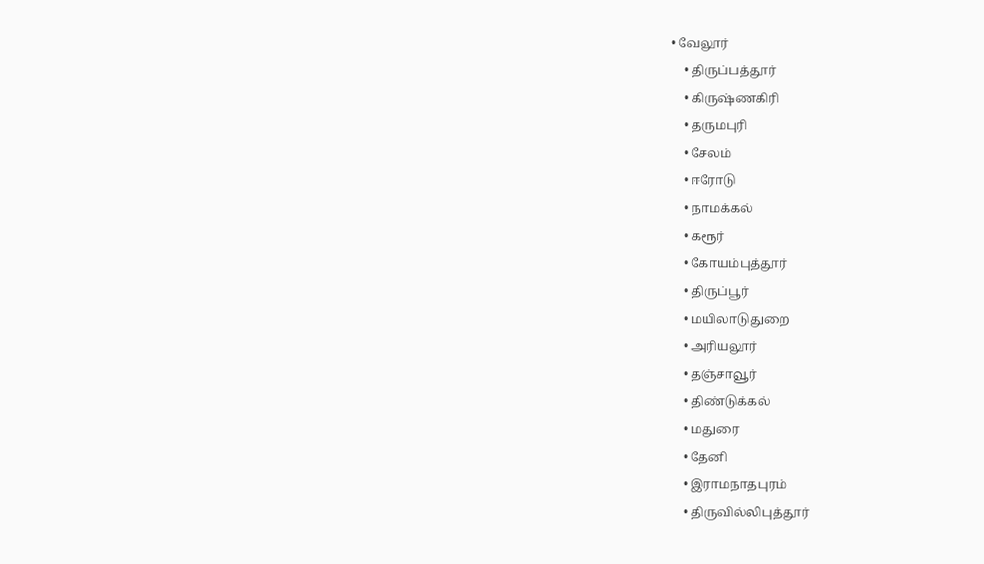• வேலூர்
    • திருப்பத்தூர்
    • கிருஷ்ணகிரி
    • தருமபுரி
    • சேலம்
    • ஈரோடு
    • நாமக்கல்
    • கரூர்
    • கோயம்புத்தூர்
    • திருப்பூர்
    • மயிலாடுதுறை
    • அரியலூர்
    • தஞ்சாவூர்
    • திண்டுக்கல்
    • மதுரை
    • தேனி
    • இராமநாதபுரம்
    • திருவில்லிபுத்தூர்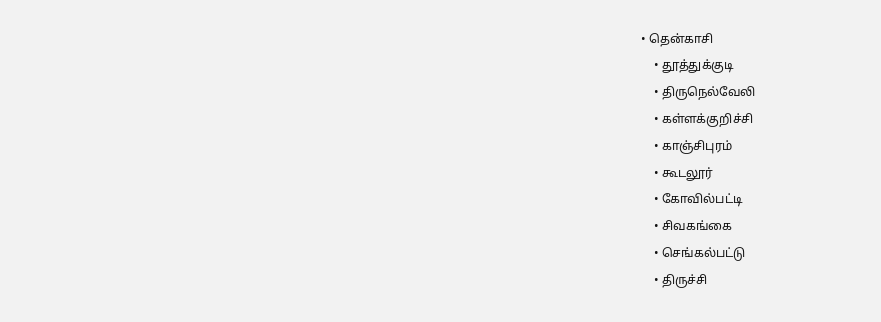• தென்காசி
    • தூத்துக்குடி
    • திருநெல்வேலி
    • கள்ளக்குறிச்சி
    • காஞ்சிபுரம்
    • கூடலூர்
    • கோவில்பட்டி
    • சிவகங்கை
    • செங்கல்பட்டு
    • திருச்சி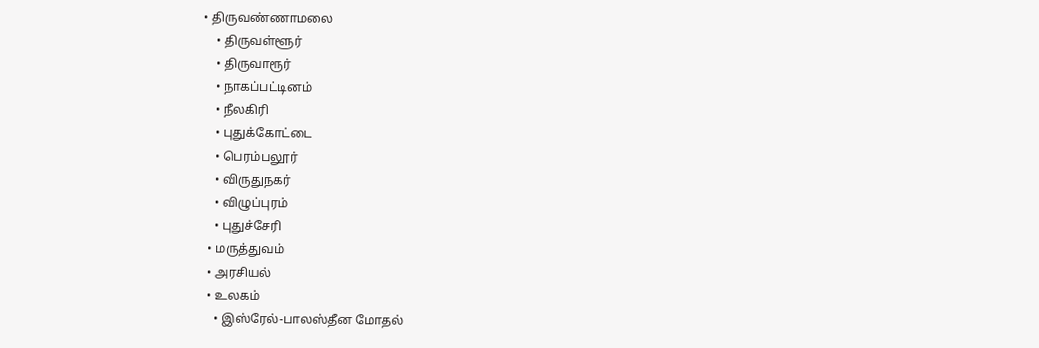• திருவண்ணாமலை
    • திருவள்ளூர்
    • திருவாரூர்
    • நாகப்பட்டினம்
    • நீலகிரி
    • புதுக்கோட்டை
    • பெரம்பலூர்
    • விருதுநகர்
    • விழுப்புரம்
    • புதுச்சேரி
  • மருத்துவம்
  • அரசியல்
  • உலகம்
    • இஸ்ரேல்-பாலஸ்தீன மோதல்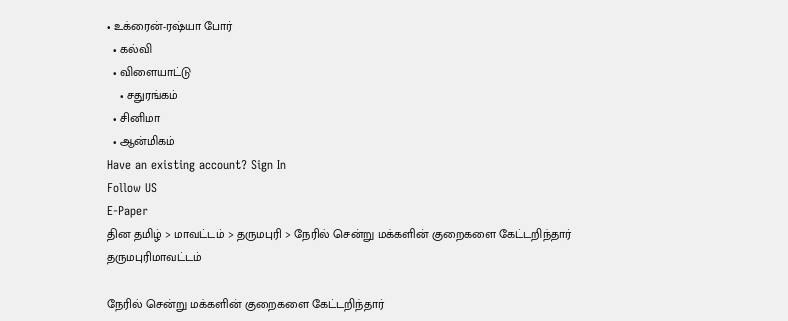• உக்ரைன்-ரஷ்யா போர்
  • கல்வி
  • விளையாட்டு
    • சதுரங்கம்
  • சினிமா
  • ஆன்மிகம்
Have an existing account? Sign In
Follow US
E-Paper
தின தமிழ் > மாவட்டம் > தருமபுரி > நேரில் சென்று மக்களின் குறைகளை கேட்டறிந்தார்
தருமபுரிமாவட்டம்

நேரில் சென்று மக்களின் குறைகளை கேட்டறிந்தார்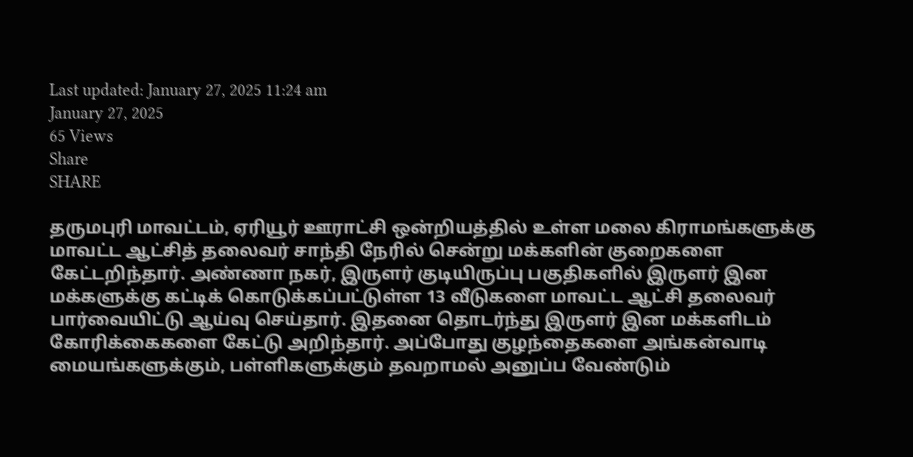Last updated: January 27, 2025 11:24 am
January 27, 2025
65 Views
Share
SHARE

தருமபுரி மாவட்டம், ஏரியூர் ஊராட்சி ஒன்றியத்தில் உள்ள மலை கிராமங்களுக்கு மாவட்ட ஆட்சித் தலைவர் சாந்தி நேரில் சென்று மக்களின் குறைகளை கேட்டறிந்தார். அண்ணா நகர், இருளர் குடியிருப்பு பகுதிகளில் இருளர் இன மக்களுக்கு கட்டிக் கொடுக்கப்பட்டுள்ள 13 வீடுகளை மாவட்ட ஆட்சி தலைவர் பார்வையிட்டு ஆய்வு செய்தார். இதனை தொடர்ந்து இருளர் இன மக்களிடம் கோரிக்கைகளை கேட்டு அறிந்தார். அப்போது குழந்தைகளை அங்கன்வாடி மையங்களுக்கும், பள்ளிகளுக்கும் தவறாமல் அனுப்ப வேண்டும்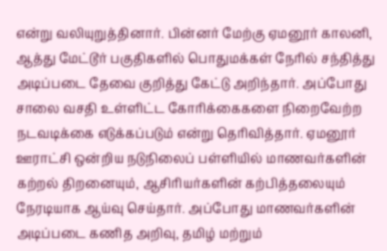என்று வலியுறுத்தினார். பின்னர் மேற்கு ஏமனூர் காலனி, ஆத்து மேட்டூர் பகுதிகளில் பொதுமக்கள் நேரில் சந்தித்து அடிப்படை தேவை குறித்து கேட்டு அறிந்தார். அப்போது சாலை வசதி உள்ளிட்ட கோரிக்கைகளை நிறைவேற்ற நடவடிக்கை எடுக்கப்படும் என்று தெரிவித்தார். ஏமனூர் ஊராட்சி ஒன்றிய நடுநிலைப் பள்ளியில் மாணவர்களின் கற்றல் திறனையும், ஆசிரியர்களின் கற்பித்தலையும் நேரடியாக ஆய்வு செய்தார். அப்போது மாணவர்களின் அடிப்படை கணித அறிவு, தமிழ் மற்றும்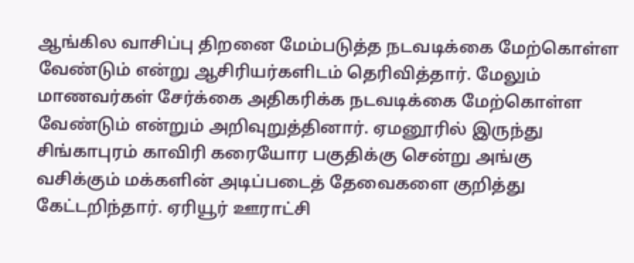ஆங்கில வாசிப்பு திறனை மேம்படுத்த நடவடிக்கை மேற்கொள்ள வேண்டும் என்று ஆசிரியர்களிடம் தெரிவித்தார். மேலும் மாணவர்கள் சேர்க்கை அதிகரிக்க நடவடிக்கை மேற்கொள்ள வேண்டும் என்றும் அறிவுறுத்தினார். ஏமனூரில் இருந்து சிங்காபுரம் காவிரி கரையோர பகுதிக்கு சென்று அங்கு வசிக்கும் மக்களின் அடிப்படைத் தேவைகளை குறித்து கேட்டறிந்தார். ஏரியூர் ஊராட்சி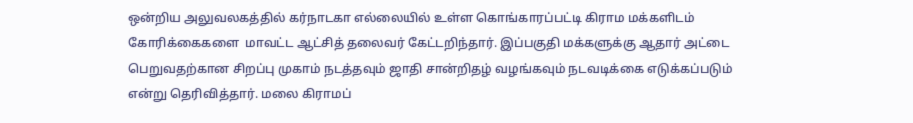ஒன்றிய அலுவலகத்தில் கர்நாடகா எல்லையில் உள்ள கொங்காரப்பட்டி கிராம மக்களிடம் கோரிக்கைகளை  மாவட்ட ஆட்சித் தலைவர் கேட்டறிந்தார். இப்பகுதி மக்களுக்கு ஆதார் அட்டை பெறுவதற்கான சிறப்பு முகாம் நடத்தவும் ஜாதி சான்றிதழ் வழங்கவும் நடவடிக்கை எடுக்கப்படும் என்று தெரிவித்தார். மலை கிராமப்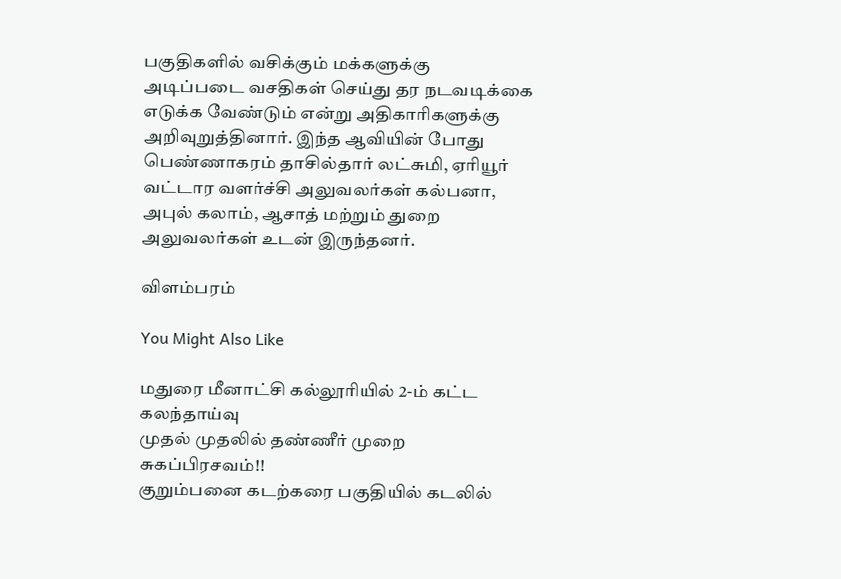பகுதிகளில் வசிக்கும் மக்களுக்கு அடிப்படை வசதிகள் செய்து தர நடவடிக்கை எடுக்க வேண்டும் என்று அதிகாரிகளுக்கு அறிவுறுத்தினார். இந்த ஆவியின் போது பெண்ணாகரம் தாசில்தார் லட்சுமி, ஏரியூர் வட்டார வளர்ச்சி அலுவலர்கள் கல்பனா, அபுல் கலாம், ஆசாத் மற்றும் துறை அலுவலர்கள் உடன் இருந்தனர்.

விளம்பரம்

You Might Also Like

மதுரை மீனாட்சி கல்லூரியில் 2-ம் கட்ட கலந்தாய்வு
முதல் முதலில் தண்ணீர் முறை சுகப்பிரசவம்!!
குறும்பனை கடற்கரை பகுதியில் கடலில்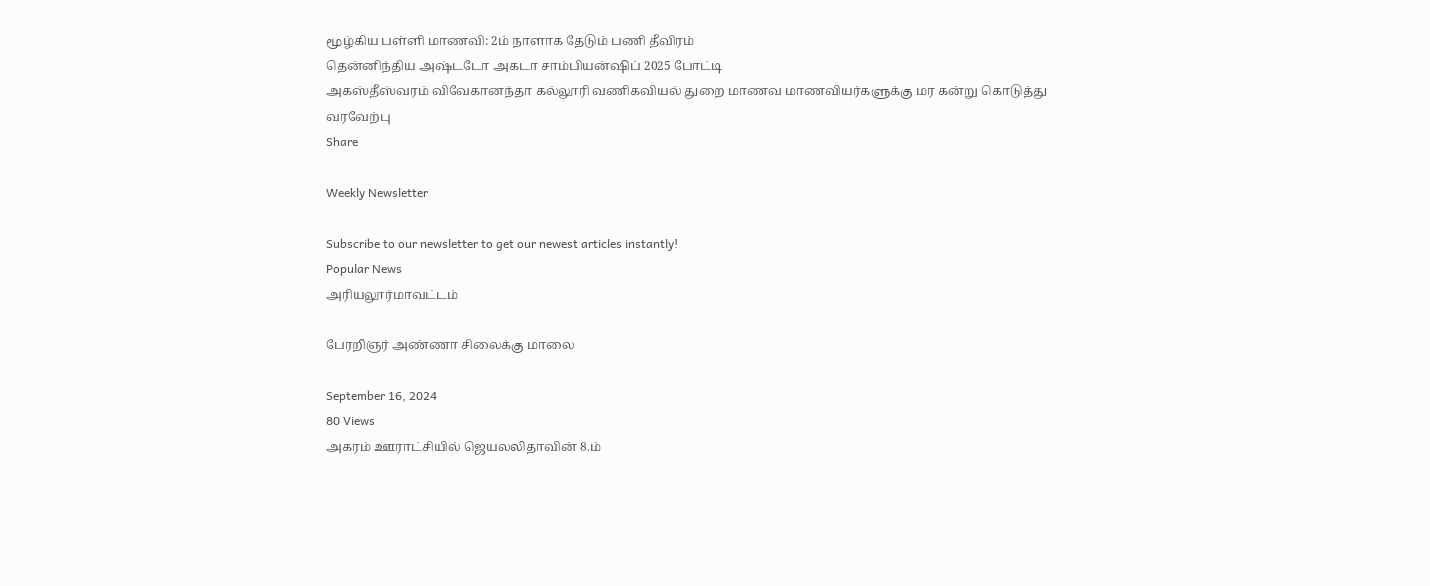மூழ்கிய பள்ளி மாணவி: 2ம் நாளாக தேடும் பணி தீவிரம்
தென்னிந்திய அஷ்டடோ அகடா சாம்பியன்ஷிப் 2025 போட்டி
அகஸ்தீஸ்வரம் விவேகானந்தா கல்லூரி வணிகவியல் துறை மாணவ மாணவியர்களுக்கு மர கன்று கொடுத்து வரவேற்பு
Share

Weekly Newsletter

Subscribe to our newsletter to get our newest articles instantly!
Popular News
அரியலூர்மாவட்டம்

பேரறிஞர் அண்ணா சிலைக்கு மாலை

September 16, 2024
80 Views
அகரம் ஊராட்சியில் ஜெயலலிதாவின் 8.ம்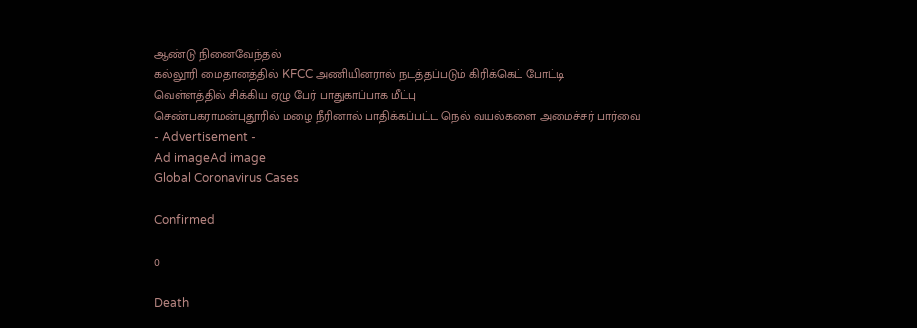ஆண்டு நினைவேந்தல்
கல்லூரி மைதானத்தில் KFCC அணியினரால் நடத்தப்படும் கிரிக்கெட் போட்டி
வெள்ளத்தில் சிக்கிய ஏழு பேர் பாதுகாப்பாக மீட்பு
செண்பகராமன்புதூரில் மழை நீரினால் பாதிக்கப்பட்ட நெல் வயல்களை அமைச்சர் பார்வை
- Advertisement -
Ad imageAd image
Global Coronavirus Cases

Confirmed

0

Death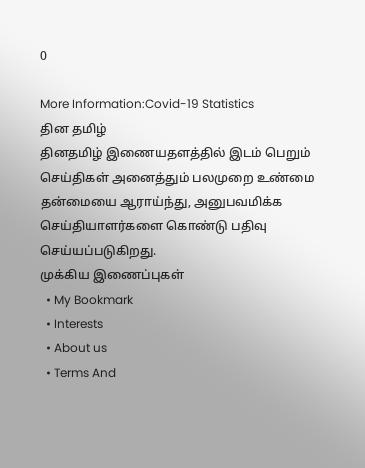0

More Information:Covid-19 Statistics
தின தமிழ்
தினதமிழ் இணையதளத்தில் இடம் பெறும் செய்திகள் அனைத்தும் பலமுறை உண்மை தன்மையை ஆராய்ந்து, அனுபவமிக்க செய்தியாளர்களை கொண்டு பதிவு செய்யப்படுகிறது.
முக்கிய இணைப்புகள்
  • My Bookmark
  • Interests
  • About us
  • Terms And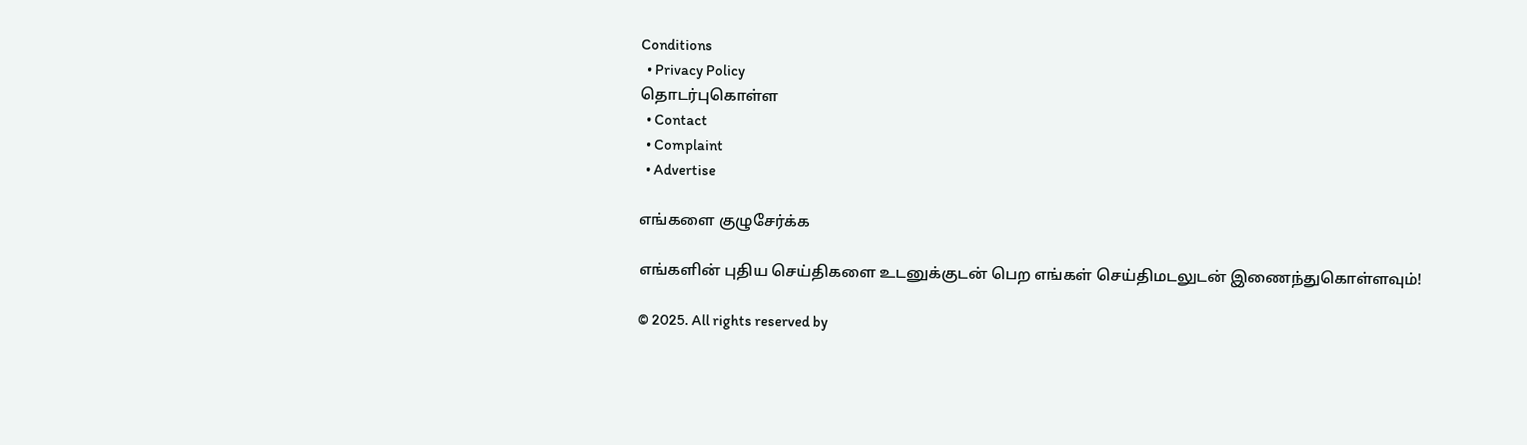Conditions
  • Privacy Policy
தொடர்புகொள்ள
  • Contact
  • Complaint
  • Advertise

எங்களை குழுசேர்க்க

எங்களின் புதிய செய்திகளை உடனுக்குடன் பெற எங்கள் செய்திமடலுடன் இணைந்துகொள்ளவும்!

© 2025. All rights reserved by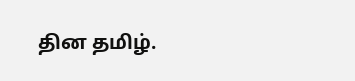தின தமிழ்.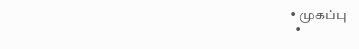• முகப்பு
  •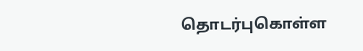தொடர்புகொள்ள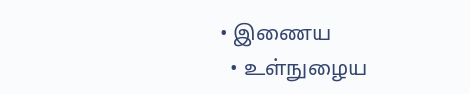• இணைய
  • உள்நுழைய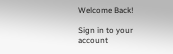Welcome Back!

Sign in to your account